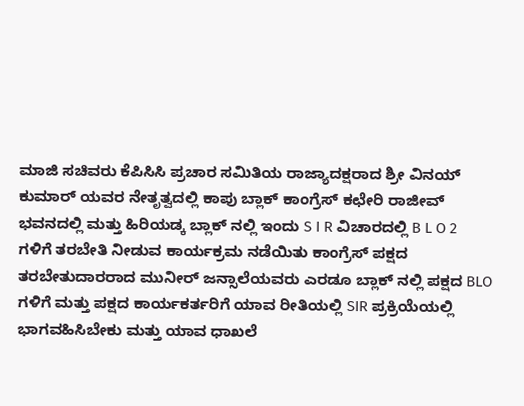ಮಾಜಿ ಸಚಿವರು ಕೆಪಿಸಿಸಿ ಪ್ರಚಾರ ಸಮಿತಿಯ ರಾಜ್ಯಾದಕ್ಷರಾದ ಶ್ರೀ ವಿನಯ್ ಕುಮಾರ್ ಯವರ ನೇತೃತ್ವದಲ್ಲಿ ಕಾಪು ಬ್ಲಾಕ್ ಕಾಂಗ್ರೆಸ್ ಕಛೇರಿ ರಾಜೀವ್ ಭವನದಲ್ಲಿ ಮತ್ತು ಹಿರಿಯಡ್ಕ ಬ್ಲಾಕ್ ನಲ್ಲಿ ಇಂದು S I R ವಿಚಾರದಲ್ಲಿ B L O 2 ಗಳಿಗೆ ತರಬೇತಿ ನೀಡುವ ಕಾರ್ಯಕ್ರಮ ನಡೆಯಿತು ಕಾಂಗ್ರೆಸ್ ಪಕ್ಷದ ತರಬೇತುದಾರರಾದ ಮುನೀರ್ ಜನ್ಸಾಲೆಯವರು ಎರಡೂ ಬ್ಲಾಕ್ ನಲ್ಲಿ ಪಕ್ಷದ BLO ಗಳಿಗೆ ಮತ್ತು ಪಕ್ಷದ ಕಾರ್ಯಕರ್ತರಿಗೆ ಯಾವ ರೀತಿಯಲ್ಲಿ SIR ಪ್ರಕ್ರಿಯೆಯಲ್ಲಿ ಭಾಗವಹಿಸಿಬೇಕು ಮತ್ತು ಯಾವ ಧಾಖಲೆ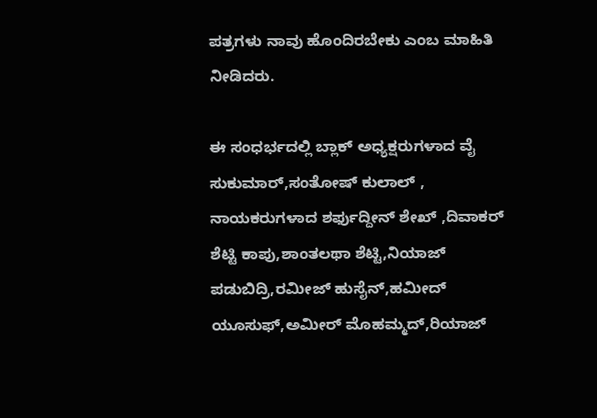ಪತ್ರಗಳು ನಾವು ಹೊಂದಿರಬೇಕು ಎಂಬ ಮಾಹಿತಿ ನೀಡಿದರು.

ಈ ಸಂಧರ್ಭದಲ್ಲಿ ಬ್ಲಾಕ್ ಅಧ್ಯಕ್ಷರುಗಳಾದ ವೈ ಸುಕುಮಾರ್,ಸಂತೋಷ್ ಕುಲಾಲ್ , ನಾಯಕರುಗಳಾದ ಶರ್ಫುದ್ದೀನ್ ಶೇಖ್ ,ದಿವಾಕರ್ ಶೆಟ್ಟಿ ಕಾಪು,ಶಾಂತಲಥಾ ಶೆಟ್ಟಿ,ನಿಯಾಜ್ ಪಡುಬಿದ್ರಿ,ರಮೀಜ್ ಹುಸೈನ್,ಹಮೀದ್ ಯೂಸುಫ್,ಅಮೀರ್ ಮೊಹಮ್ಮದ್,ರಿಯಾಜ್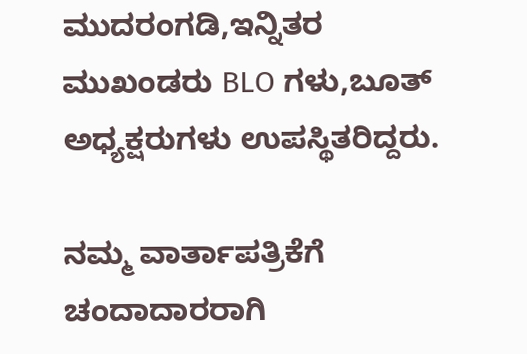ಮುದರಂಗಡಿ,ಇನ್ನಿತರ ಮುಖಂಡರು BLO ಗಳು,ಬೂತ್ ಅಧ್ಯಕ್ಷರುಗಳು ಉಪಸ್ಥಿತರಿದ್ದರು.

ನಮ್ಮ ವಾರ್ತಾಪತ್ರಿಕೆಗೆ ಚಂದಾದಾರರಾಗಿ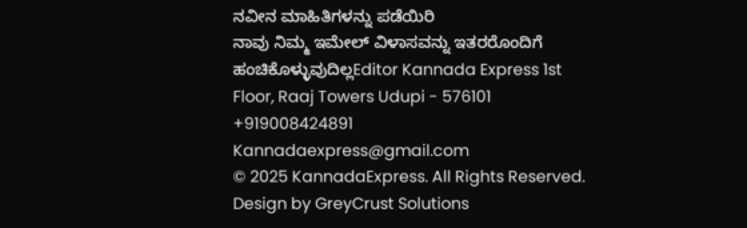ನವೀನ ಮಾಹಿತಿಗಳನ್ನು ಪಡೆಯಿರಿ
ನಾವು ನಿಮ್ಮ ಇಮೇಲ್ ವಿಳಾಸವನ್ನು ಇತರರೊಂದಿಗೆ ಹಂಚಿಕೊಳ್ಳುವುದಿಲ್ಲEditor Kannada Express 1st Floor, Raaj Towers Udupi - 576101
+919008424891
Kannadaexpress@gmail.com
© 2025 KannadaExpress. All Rights Reserved.
Design by GreyCrust Solutions